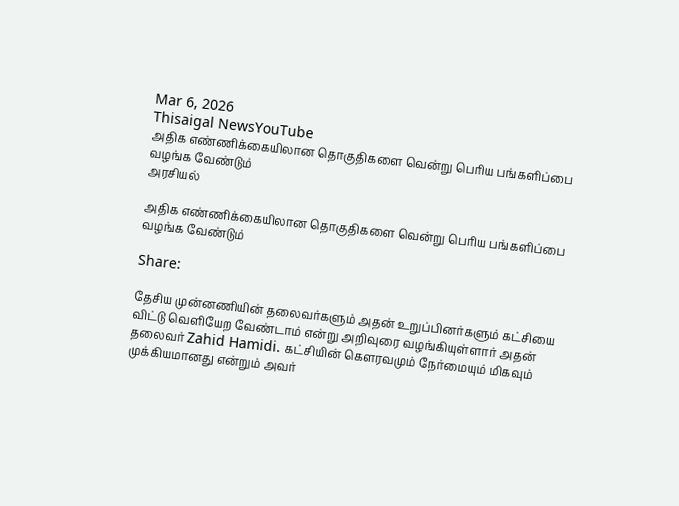Mar 6, 2026
Thisaigal NewsYouTube
அதிக எண்ணிக்கையிலான தொகுதிகளை வென்று பெரிய பங்களிப்பை வழங்க வேண்டும்
அரசியல்

அதிக எண்ணிக்கையிலான தொகுதிகளை வென்று பெரிய பங்களிப்பை வழங்க வேண்டும்

Share:

தேசிய முன்னணியின் தலைவர்களும் அதன் உறுப்பினர்களும் கட்சியை விட்டு வெளியேற வேண்டாம் என்று அறிவுரை வழங்கியுள்ளார் அதன் தலைவர் Zahid Hamidi. கட்சியின் கௌரவமும் நேர்மையும் மிகவும் முக்கியமானது என்றும் அவர்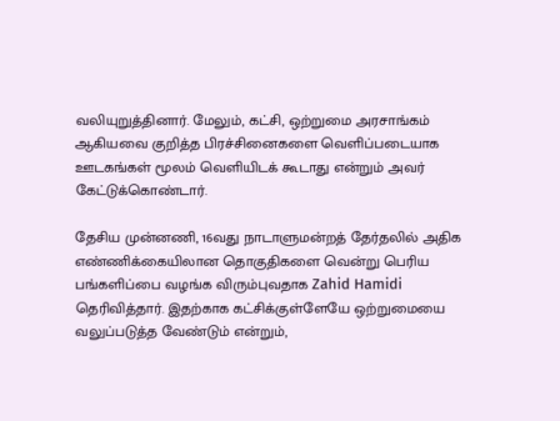வலியுறுத்தினார். மேலும், கட்சி, ஒற்றுமை அரசாங்கம் ஆகியவை குறித்த பிரச்சினைகளை வெளிப்படையாக ஊடகங்கள் மூலம் வெளியிடக் கூடாது என்றும் அவர் கேட்டுக்கொண்டார்.

தேசிய முன்னணி, 16வது நாடாளுமன்றத் தேர்தலில் அதிக எண்ணிக்கையிலான தொகுதிகளை வென்று பெரிய பங்களிப்பை வழங்க விரும்புவதாக Zahid Hamidi தெரிவித்தார். இதற்காக கட்சிக்குள்ளேயே ஒற்றுமையை வலுப்படுத்த வேண்டும் என்றும்,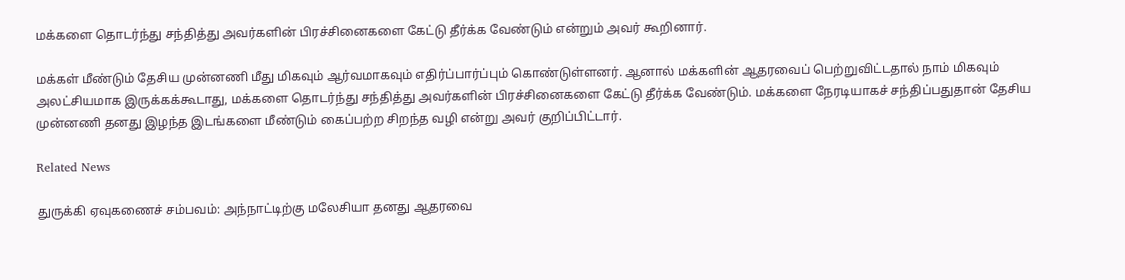மக்களை தொடர்ந்து சந்தித்து அவர்களின் பிரச்சினைகளை கேட்டு தீர்க்க வேண்டும் என்றும் அவர் கூறினார்.

மக்கள் மீண்டும் தேசிய முன்னணி மீது மிகவும் ஆர்வமாகவும் எதிர்ப்பார்ப்பும் கொண்டுள்ளனர். ஆனால் மக்களின் ஆதரவைப் பெற்றுவிட்டதால் நாம் மிகவும் அலட்சியமாக இருக்கக்கூடாது, மக்களை தொடர்ந்து சந்தித்து அவர்களின் பிரச்சினைகளை கேட்டு தீர்க்க வேண்டும். மக்களை நேரடியாகச் சந்திப்பதுதான் தேசிய முன்னணி தனது இழந்த இடங்களை மீண்டும் கைப்பற்ற சிறந்த வழி என்று அவர் குறிப்பிட்டார்.

Related News

துருக்கி ஏவுகணைச் சம்பவம்: அந்நாட்டிற்கு மலேசியா தனது ஆதரவை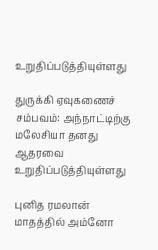உறுதிப்படுத்தியுள்ளது

துருக்கி ஏவுகணைச் சம்பவம்: அந்நாட்டிற்கு மலேசியா தனது ஆதரவை உறுதிப்படுத்தியுள்ளது

புனித ரமலான் மாதத்தில் அம்னோ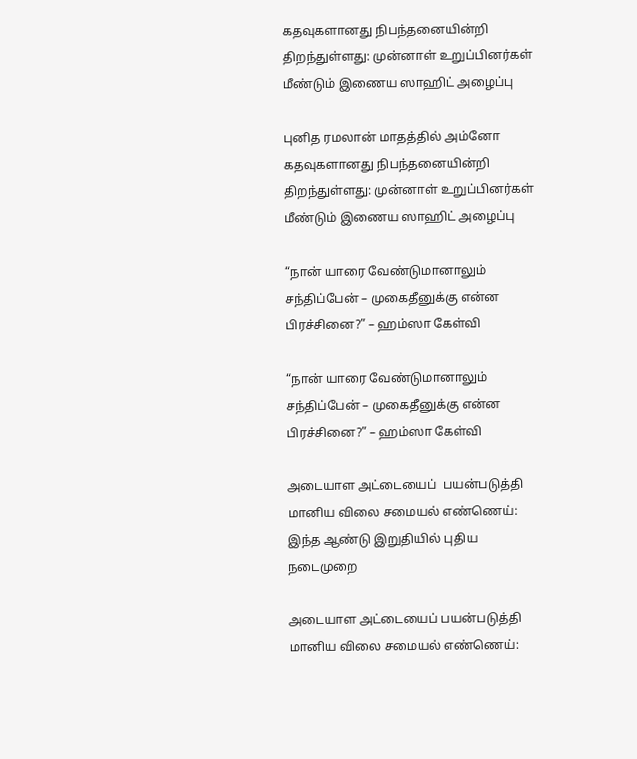கதவுகளானது நிபந்தனையின்றி திறந்துள்ளது: முன்னாள் உறுப்பினர்கள் மீண்டும் இணைய ஸாஹிட் அழைப்பு

புனித ரமலான் மாதத்தில் அம்னோ கதவுகளானது நிபந்தனையின்றி திறந்துள்ளது: முன்னாள் உறுப்பினர்கள் மீண்டும் இணைய ஸாஹிட் அழைப்பு

“நான் யாரை வேண்டுமானாலும் சந்திப்பேன் – முகைதீனுக்கு என்ன பிரச்சினை?” – ஹம்ஸா கேள்வி

“நான் யாரை வேண்டுமானாலும் சந்திப்பேன் – முகைதீனுக்கு என்ன பிரச்சினை?” – ஹம்ஸா கேள்வி

அடையாள அட்டையைப்  பயன்படுத்தி மானிய விலை சமையல் எண்ணெய்: இந்த ஆண்டு இறுதியில் புதிய நடைமுறை

அடையாள அட்டையைப் பயன்படுத்தி மானிய விலை சமையல் எண்ணெய்: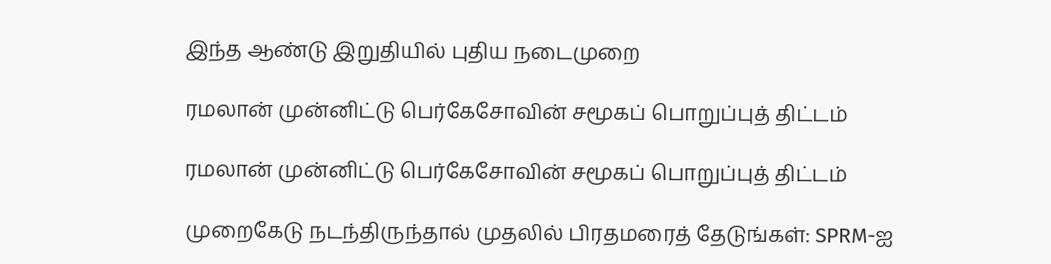இந்த ஆண்டு இறுதியில் புதிய நடைமுறை

ரமலான் முன்னிட்டு பெர்கேசோவின் சமூகப் பொறுப்புத் திட்டம்

ரமலான் முன்னிட்டு பெர்கேசோவின் சமூகப் பொறுப்புத் திட்டம்

முறைகேடு நடந்திருந்தால் முதலில் பிரதமரைத் தேடுங்கள்: SPRM-ஐ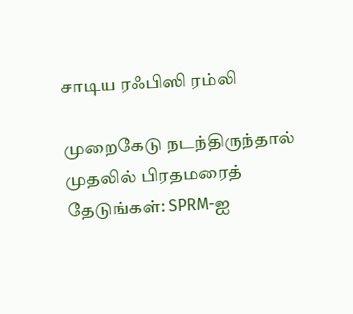சாடிய ரஃபிஸி ரம்லி

முறைகேடு நடந்திருந்தால் முதலில் பிரதமரைத் தேடுங்கள்: SPRM-ஐ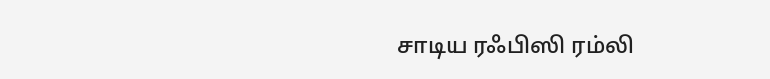சாடிய ரஃபிஸி ரம்லி